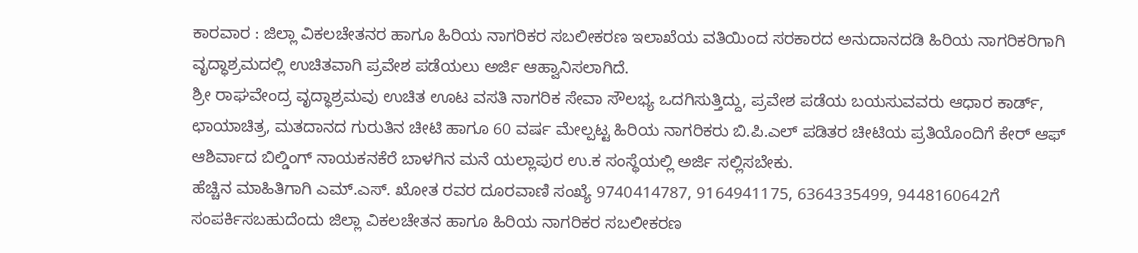ಕಾರವಾರ : ಜಿಲ್ಲಾ ವಿಕಲಚೇತನರ ಹಾಗೂ ಹಿರಿಯ ನಾಗರಿಕರ ಸಬಲೀಕರಣ ಇಲಾಖೆಯ ವತಿಯಿಂದ ಸರಕಾರದ ಅನುದಾನದಡಿ ಹಿರಿಯ ನಾಗರಿಕರಿಗಾಗಿ ವೃದ್ಧಾಶ್ರಮದಲ್ಲಿ ಉಚಿತವಾಗಿ ಪ್ರವೇಶ ಪಡೆಯಲು ಅರ್ಜಿ ಆಹ್ವಾನಿಸಲಾಗಿದೆ.
ಶ್ರೀ ರಾಘವೇಂದ್ರ ವೃದ್ಧಾಶ್ರಮವು ಉಚಿತ ಊಟ ವಸತಿ ನಾಗರಿಕ ಸೇವಾ ಸೌಲಭ್ಯ ಒದಗಿಸುತ್ತಿದ್ದು, ಪ್ರವೇಶ ಪಡೆಯ ಬಯಸುವವರು ಆಧಾರ ಕಾರ್ಡ್, ಛಾಯಾಚಿತ್ರ, ಮತದಾನದ ಗುರುತಿನ ಚೀಟಿ ಹಾಗೂ 60 ವರ್ಷ ಮೇಲ್ಪಟ್ಟ ಹಿರಿಯ ನಾಗರಿಕರು ಬಿ.ಪಿ.ಎಲ್ ಪಡಿತರ ಚೀಟಿಯ ಪ್ರತಿಯೊಂದಿಗೆ ಕೇರ್ ಆಫ್ ಆಶಿರ್ವಾದ ಬಿಲ್ಡಿಂಗ್ ನಾಯಕನಕೆರೆ ಬಾಳಗಿನ ಮನೆ ಯಲ್ಲಾಪುರ ಉ.ಕ ಸಂಸ್ಥೆಯಲ್ಲಿ ಅರ್ಜಿ ಸಲ್ಲಿಸಬೇಕು.
ಹೆಚ್ಚಿನ ಮಾಹಿತಿಗಾಗಿ ಎಮ್.ಎಸ್. ಖೋತ ರವರ ದೂರವಾಣಿ ಸಂಖ್ಯೆ 9740414787, 9164941175, 6364335499, 9448160642ಗೆ ಸಂಪರ್ಕಿಸಬಹುದೆಂದು ಜಿಲ್ಲಾ ವಿಕಲಚೇತನ ಹಾಗೂ ಹಿರಿಯ ನಾಗರಿಕರ ಸಬಲೀಕರಣ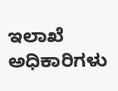ಇಲಾಖೆ ಅಧಿಕಾರಿಗಳು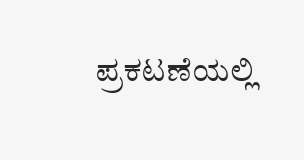ಪ್ರಕಟಣೆಯಲ್ಲಿ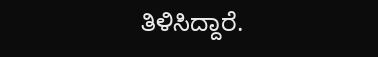ತಿಳಿಸಿದ್ದಾರೆ.